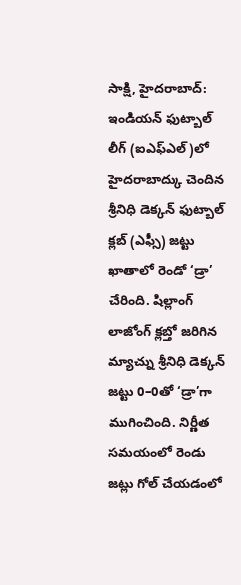సాక్షి, హైదరాబాద్: ఇండియన్ ఫుట్బాల్ లీగ్ (ఐఎఫ్ఎల్)లో హైదరాబాద్కు చెందిన శ్రీనిధి డెక్కన్ ఫుట్బాల్ క్లబ్ (ఎఫ్సీ) జట్టు ఖాతాలో రెండో ‘డ్రా’ చేరింది. షిల్లాంగ్ లాజోంగ్ క్లబ్తో జరిగిన మ్యాచ్ను శ్రీనిధి డెక్కన్ జట్టు 0–0తో ‘డ్రా’గా ముగించింది. నిర్ణీత సమయంలో రెండు జట్లు గోల్ చేయడంలో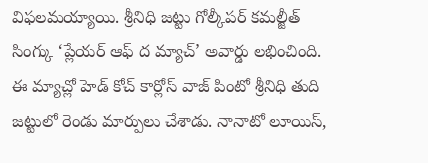విఫలమయ్యాయి. శ్రీనిధి జట్టు గోల్కీపర్ కమల్జీత్ సింగ్కు ‘ప్లేయర్ ఆఫ్ ద మ్యాచ్’ అవార్డు లభించింది.
ఈ మ్యాచ్లో హెడ్ కోచ్ కార్లోస్ వాజ్ పింటో శ్రీనిధి తుది జట్టులో రెండు మార్పులు చేశాడు. నానాటో లూయిస్,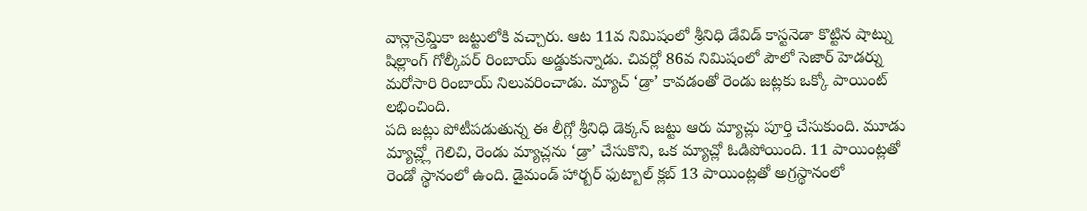వాన్లాన్రెమ్డికా జట్టులోకి వచ్చారు. ఆట 11వ నిమిషంలో శ్రీనిధి డేవిడ్ కాస్టనెడా కొట్టిన షాట్ను షిల్లాంగ్ గోల్కీపర్ రింబాయ్ అడ్డుకున్నాడు. చివర్లో 86వ నిమిషంలో పౌలో సెజార్ హెడర్ను మరోసారి రింబాయ్ నిలువరించాడు. మ్యాచ్ ‘డ్రా’ కావడంతో రెండు జట్లకు ఒక్కో పాయింట్ లభించింది.
పది జట్లు పోటీపడుతున్న ఈ లీగ్లో శ్రీనిధి డెక్కన్ జట్టు ఆరు మ్యాచ్లు పూర్తి చేసుకుంది. మూడు మ్యాచ్ల్లో గెలిచి, రెండు మ్యాచ్లను ‘డ్రా’ చేసుకొని, ఒక మ్యాచ్లో ఓడిపోయింది. 11 పాయింట్లతో రెండో స్థానంలో ఉంది. డైమండ్ హార్బర్ ఫుట్బాల్ క్లబ్ 13 పాయింట్లతో అగ్రస్థానంలో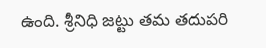ఉంది. శ్రీనిధి జట్టు తమ తదుపరి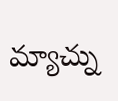మ్యాచ్ను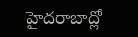హైదరాబాద్లో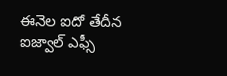ఈనెల ఐదో తేదీన ఐజ్వాల్ ఎఫ్సీ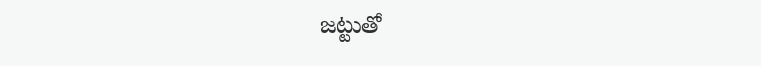జట్టుతో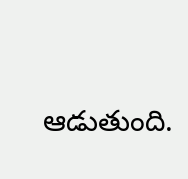ఆడుతుంది.